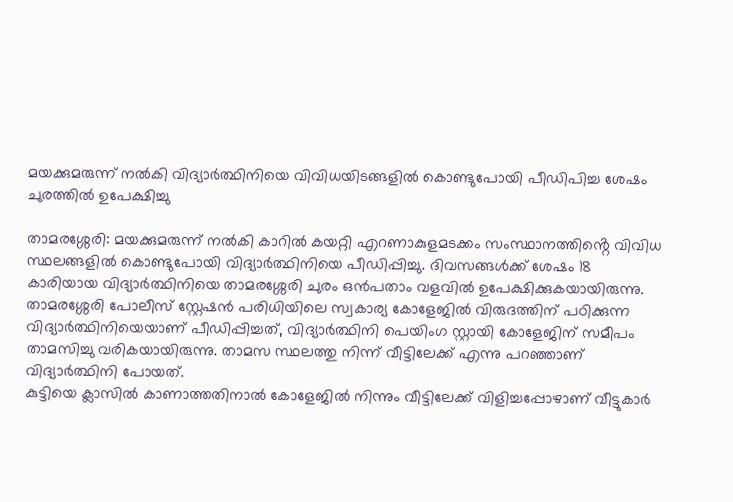മയക്കുമരുന്ന് നൽകി വിദ്യാർത്ഥിനിയെ വിവിധയിടങ്ങളിൽ കൊണ്ടുപോയി പീഡിപിച്ച ശേഷം ചുരത്തിൽ ഉപേക്ഷിച്ചു

താമരശ്ശേരി: മയക്കുമരുന്ന് നൽകി കാറിൽ കയറ്റി എറണാകുളമടക്കം സംസ്ഥാനത്തിൻ്റെ വിവിധ സ്ഥലങ്ങളിൽ കൊണ്ടുപോയി വിദ്യാർത്ഥിനിയെ പീഡിപ്പിച്ചു. ദിവസങ്ങൾക്ക് ശേഷം 18 കാരിയായ വിദ്യാർത്ഥിനിയെ താമരശ്ശേരി ചുരം ഒൻപതാം വളവിൽ ഉപേക്ഷിക്കുകയായിരുന്നു.
താമരശ്ശേരി പോലീസ് സ്റ്റേഷൻ പരിധിയിലെ സ്വകാര്യ കോളേജിൽ വിരുദത്തിന് പഠിക്കുന്ന വിദ്യാർത്ഥിനിയെയാണ് പീഡിപ്പിച്ചത്, വിദ്യാർത്ഥിനി പെയിംഗ സ്റ്റായി കോളേജിന് സമീപം താമസിച്ചു വരികയായിരുന്നു. താമസ സ്ഥലത്തു നിന്ന് വീട്ടിലേക്ക് എന്നു പറഞ്ഞാണ് വിദ്യാർത്ഥിനി പോയത്.
കുട്ടിയെ ക്ലാസിൽ കാണാത്തതിനാൽ കോളേജിൽ നിന്നും വീട്ടിലേക്ക് വിളിച്ചപ്പോഴാണ് വീട്ടുകാർ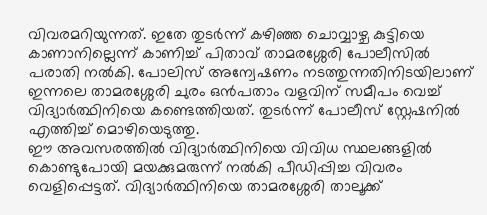വിവരമറിയുന്നത്. ഇതേ തുടർന്ന് കഴിഞ്ഞ ചൊവ്വാഴ്ച കുട്ടിയെ കാണാനില്ലെന്ന് കാണിച്ച് പിതാവ് താമരശ്ശേരി പോലീസിൽ പരാതി നൽകി. പോലിസ് അന്വേഷണം നടത്തുന്നതിനിടയിലാണ് ഇന്നലെ താമരശ്ശേരി ചുരം ഒൻപതാം വളവിന് സമീപം വെച്ച് വിദ്യാർത്ഥിനിയെ കണ്ടെത്തിയത്. തുടർന്ന് പോലീസ് സ്റ്റേഷനിൽ എത്തിച്ച് മൊഴിയെടുത്തു.
ഈ അവസരത്തിൽ വിദ്യാർത്ഥിനിയെ വിവിധ സ്ഥലങ്ങളിൽ കൊണ്ടുപോയി മയക്കുമരുന്ന് നൽകി പീഡിപ്പിച്ച വിവരം വെളിപ്പെട്ടത്. വിദ്യാർത്ഥിനിയെ താമരശ്ശേരി താലൂക്ക്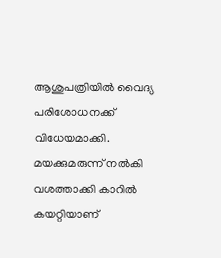ആശുപത്രിയിൽ വൈദ്യ പരിശോധനക്ക് വിധേയമാക്കി. മയക്കുമരുന്ന് നൽകി വശത്താക്കി കാറിൽ കയറ്റിയാണ്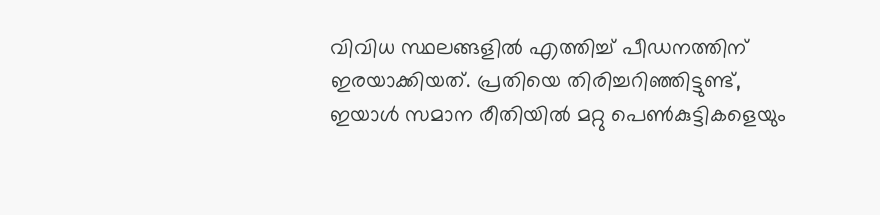വിവിധ സ്ഥലങ്ങളിൽ എത്തിച്ച് പീഡനത്തിന് ഇരയാക്കിയത്. പ്രതിയെ തിരിച്ചറിഞ്ഞിട്ടുണ്ട്, ഇയാൾ സമാന രീതിയിൽ മറ്റു പെൺകുട്ടികളെയും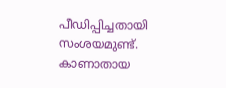പീഡിപ്പിച്ചതായി സംശയമുണ്ട്. കാണാതായ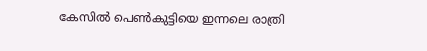കേസിൽ പെൺകുട്ടിയെ ഇന്നലെ രാത്രി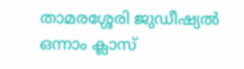താമരശ്ശേരി ജുഡീഷ്യൽ ഒന്നാം ക്ലാസ്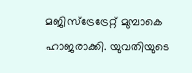മജിസ്ട്രേട്രേറ്റ് മുമ്പാകെ ഹാജരാക്കി. യുവതിയുടെ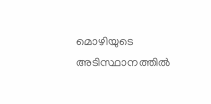മൊഴിയുടെ അടിസ്ഥാനത്തിൽ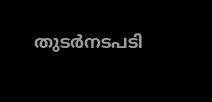തുടർനടപടി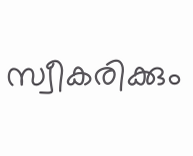സ്വീകരിക്കും